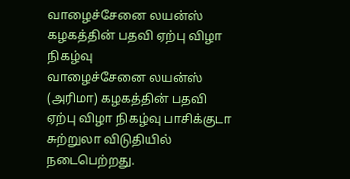வாழைச்சேனை லயன்ஸ் கழகத்தின் பதவி ஏற்பு விழா நிகழ்வு
வாழைச்சேனை லயன்ஸ் (அரிமா) கழகத்தின் பதவி ஏற்பு விழா நிகழ்வு பாசிக்குடா சுற்றுலா விடுதியில் நடைபெற்றது.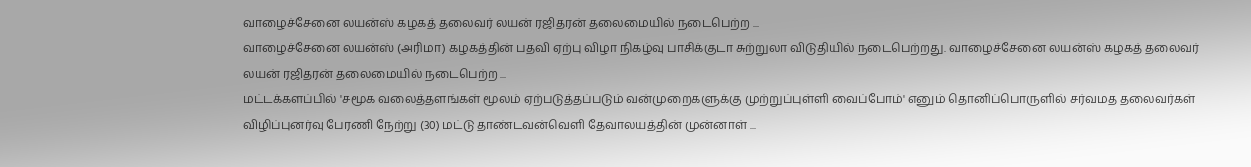வாழைச்சேனை லயன்ஸ் கழகத் தலைவர் லயன் ரஜிதரன் தலைமையில் நடைபெற்ற ...
வாழைச்சேனை லயன்ஸ் (அரிமா) கழகத்தின் பதவி ஏற்பு விழா நிகழ்வு பாசிக்குடா சுற்றுலா விடுதியில் நடைபெற்றது. வாழைச்சேனை லயன்ஸ் கழகத் தலைவர் லயன் ரஜிதரன் தலைமையில் நடைபெற்ற ...
மட்டக்களப்பில் 'சமூக வலைத்தளங்கள் மூலம் ஏற்படுத்தப்படும் வன்முறைகளுக்கு முற்றுப்புள்ளி வைப்போம்' எனும் தொனிப்பொருளில் சர்வமத தலைவர்கள் விழிப்புனர்வு பேரணி நேற்று (30) மட்டு தாண்டவன்வெளி தேவாலயத்தின் முன்னாள் ...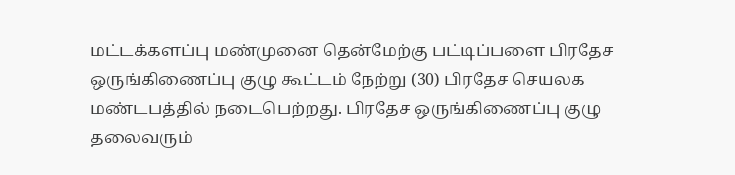மட்டக்களப்பு மண்முனை தென்மேற்கு பட்டிப்பளை பிரதேச ஒருங்கிணைப்பு குழு கூட்டம் நேற்று (30) பிரதேச செயலக மண்டபத்தில் நடைபெற்றது. பிரதேச ஒருங்கிணைப்பு குழு தலைவரும்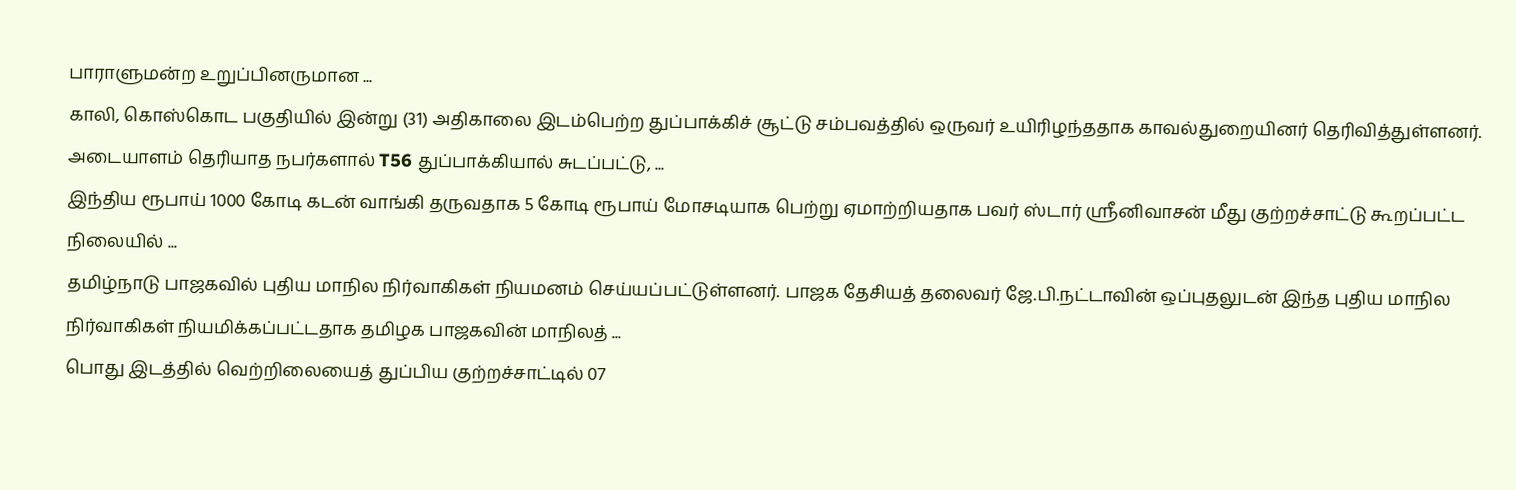பாராளுமன்ற உறுப்பினருமான ...
காலி, கொஸ்கொட பகுதியில் இன்று (31) அதிகாலை இடம்பெற்ற துப்பாக்கிச் சூட்டு சம்பவத்தில் ஒருவர் உயிரிழந்ததாக காவல்துறையினர் தெரிவித்துள்ளனர். அடையாளம் தெரியாத நபர்களால் T56 துப்பாக்கியால் சுடப்பட்டு, ...
இந்திய ரூபாய் 1000 கோடி கடன் வாங்கி தருவதாக 5 கோடி ரூபாய் மோசடியாக பெற்று ஏமாற்றியதாக பவர் ஸ்டார் ஸ்ரீனிவாசன் மீது குற்றச்சாட்டு கூறப்பட்ட நிலையில் ...
தமிழ்நாடு பாஜகவில் புதிய மாநில நிர்வாகிகள் நியமனம் செய்யப்பட்டுள்ளனர். பாஜக தேசியத் தலைவர் ஜே.பி.நட்டாவின் ஒப்புதலுடன் இந்த புதிய மாநில நிர்வாகிகள் நியமிக்கப்பட்டதாக தமிழக பாஜகவின் மாநிலத் ...
பொது இடத்தில் வெற்றிலையைத் துப்பிய குற்றச்சாட்டில் 07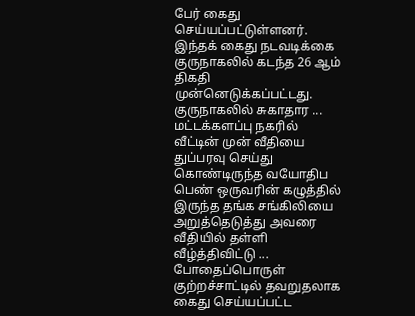பேர் கைது செய்யப்பட்டுள்ளனர். இந்தக் கைது நடவடிக்கை குருநாகலில் கடந்த 26 ஆம் திகதி முன்னெடுக்கப்பட்டது. குருநாகலில் சுகாதார ...
மட்டக்களப்பு நகரில் வீட்டின் முன் வீதியை துப்பரவு செய்து கொண்டிருந்த வயோதிப பெண் ஒருவரின் கழுத்தில் இருந்த தங்க சங்கிலியை அறுத்தெடுத்து அவரை வீதியில் தள்ளி வீழ்த்திவிட்டு ...
போதைப்பொருள் குற்றச்சாட்டில் தவறுதலாக கைது செய்யப்பட்ட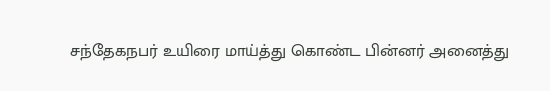சந்தேகநபர் உயிரை மாய்த்து கொண்ட பின்னர் அனைத்து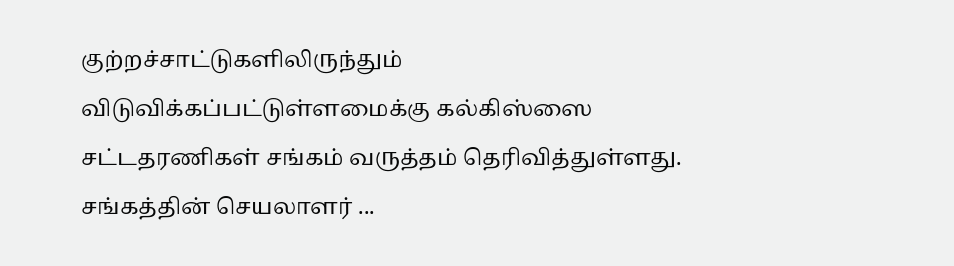குற்றச்சாட்டுகளிலிருந்தும் விடுவிக்கப்பட்டுள்ளமைக்கு கல்கிஸ்ஸை சட்டதரணிகள் சங்கம் வருத்தம் தெரிவித்துள்ளது. சங்கத்தின் செயலாளர் ...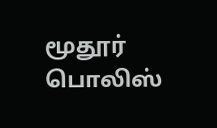மூதூர் பொலிஸ்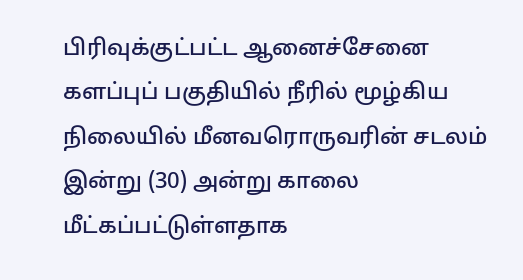பிரிவுக்குட்பட்ட ஆனைச்சேனை களப்புப் பகுதியில் நீரில் மூழ்கிய நிலையில் மீனவரொருவரின் சடலம் இன்று (30) அன்று காலை மீட்கப்பட்டுள்ளதாக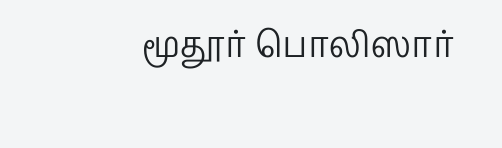மூதூர் பொலிஸார்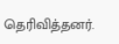தெரிவித்தனர்.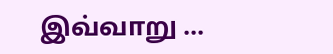இவ்வாறு ...